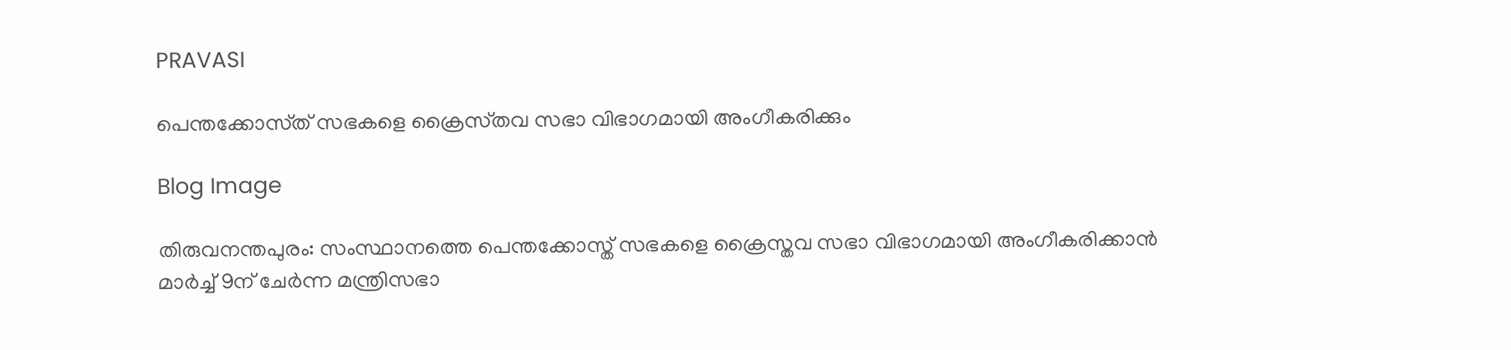PRAVASI

പെന്തക്കോസ്‌ത് സഭകളെ ക്രൈസ്‌തവ സഭാ വിഭാഗമായി അംഗീകരിക്കും

Blog Image

തിരുവനന്തപുരം: സംസ്ഥാനത്തെ പെന്തക്കോസ്ത് സഭകളെ ക്രൈസ്തവ സഭാ വിഭാഗമായി അംഗീകരിക്കാൻ മാർച്ച് 9ന് ചേർന്ന മന്ത്രിസഭാ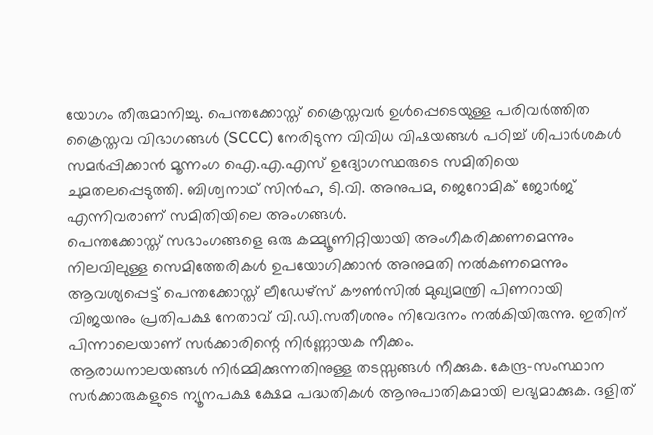യോഗം തീരുമാനിച്ചു. പെന്തക്കോസ്ത് ക്രൈസ്തവർ ഉൾപ്പെടെയുള്ള പരിവർത്തിത ക്രൈസ്തവ വിഭാഗങ്ങൾ (SCCC) നേരിടുന്ന വിവിധ വിഷയങ്ങൾ പഠിച്ച് ശിപാർശകൾ സമർപ്പിക്കാൻ മൂന്നംഗ ഐ.എ.എസ് ഉദ്യോഗസ്ഥരുടെ സമിതിയെ ചുമതലപ്പെടുത്തി. ബിശ്വനാഥ് സിൻഹ, ടി.വി. അനുപമ, ജെറോമിക് ജോർജ് എന്നിവരാണ് സമിതിയിലെ അംഗങ്ങൾ.
പെന്തക്കോസ്ത് സഭാംഗങ്ങളെ ഒരു കമ്മ്യൂണിറ്റിയായി അംഗീകരിക്കണമെന്നും നിലവിലുള്ള സെമിത്തേരികൾ ഉപയോഗിക്കാൻ അനുമതി നൽകണമെന്നും ആവശ്യപ്പെട്ട് പെന്തക്കോസ്ത് ലീഡേഴ്സ് കൗൺസിൽ മുഖ്യമന്ത്രി പിണറായി വിജയനും പ്രതിപക്ഷ നേതാവ് വി.ഡി.സതീശനും നിവേദനം നൽകിയിരുന്നു. ഇതിന് പിന്നാലെയാണ് സർക്കാരിന്റെ നിർണ്ണായക നീക്കം.
ആരാധനാലയങ്ങൾ നിർമ്മിക്കുന്നതിനുള്ള തടസ്സങ്ങൾ നീക്കുക. കേന്ദ്ര-സംസ്ഥാന സർക്കാരുകളുടെ ന്യൂനപക്ഷ ക്ഷേമ പദ്ധതികൾ ആനുപാതികമായി ലഭ്യമാക്കുക. ദളിത്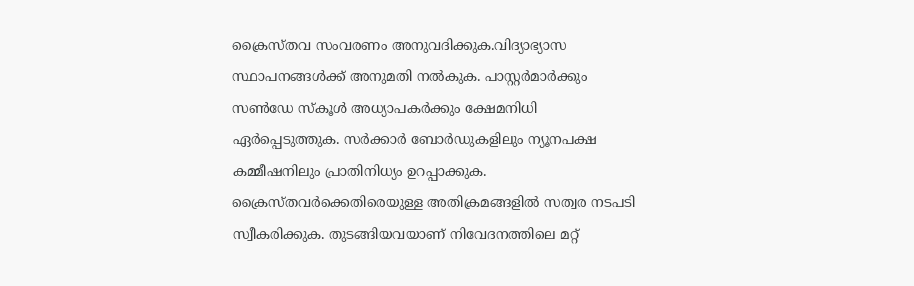ക്രൈസ്തവ സംവരണം അനുവദിക്കുക.വിദ്യാഭ്യാസ സ്ഥാപനങ്ങൾക്ക് അനുമതി നൽകുക. പാസ്റ്റർമാർക്കും സൺഡേ സ്കൂൾ അധ്യാപകർക്കും ക്ഷേമനിധി ഏർപ്പെടുത്തുക. സർക്കാർ ബോർഡുകളിലും ന്യൂനപക്ഷ കമ്മീഷനിലും പ്രാതിനിധ്യം ഉറപ്പാക്കുക. ക്രൈസ്തവർക്കെതിരെയുള്ള അതിക്രമങ്ങളിൽ സത്വര നടപടി സ്വീകരിക്കുക. തുടങ്ങിയവയാണ് നിവേദനത്തിലെ മറ്റ്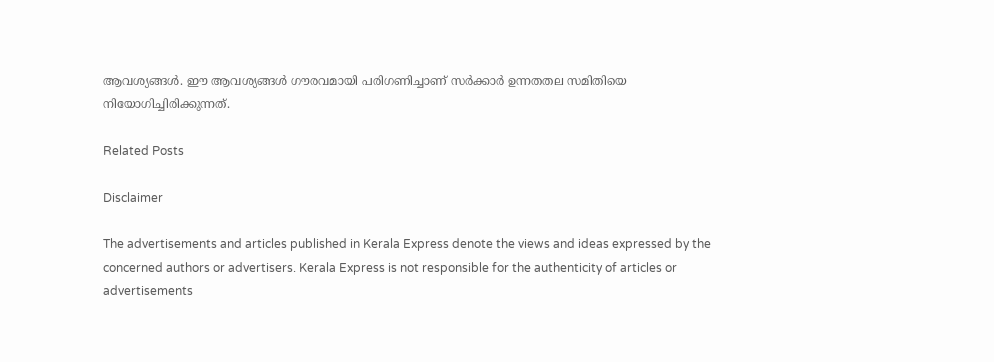ആവശ്യങ്ങൾ. ഈ ആവശ്യങ്ങൾ ഗൗരവമായി പരിഗണിച്ചാണ് സർക്കാർ ഉന്നതതല സമിതിയെ നിയോഗിച്ചിരിക്കുന്നത്.

Related Posts

Disclaimer

The advertisements and articles published in Kerala Express denote the views and ideas expressed by the concerned authors or advertisers. Kerala Express is not responsible for the authenticity of articles or advertisements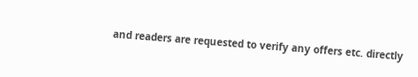and readers are requested to verify any offers etc. directly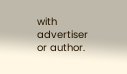with advertiser or author.